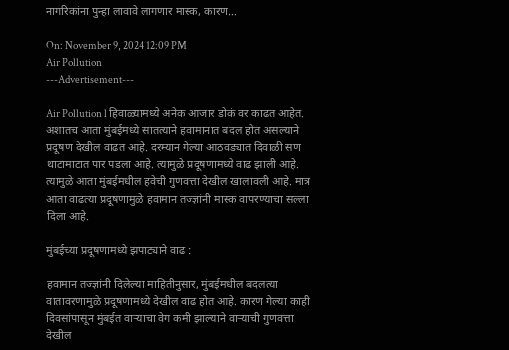नागरिकांना पुन्हा लावावे लागणार मास्क, कारण…

On: November 9, 2024 12:09 PM
Air Pollution
---Advertisement---

Air Pollution l हिवाळ्यामध्ये अनेक आजार डोकं वर काढत आहेत. अशातच आता मुंबईमध्ये सातत्याने हवामानात बदल होत असल्याने प्रदूषण देखील वाढत आहे. दरम्यान गेल्या आठवड्यात दिवाळी सण थाटामाटात पार पडला आहे. त्यामुळे प्रदूषणामध्ये वाढ झाली आहे. त्यामुळे आता मुंबईमधील हवेची गुणवत्ता देखील खालावली आहे. मात्र आता वाढत्या प्रदूषणामुळे हवामान तज्ज्ञांनी मास्क वापरण्याचा सल्ला दिला आहे.

मुंबईच्या प्रदूषणामध्ये झपाट्याने वाढ :

हवामान तज्ज्ञांनी दिलेल्या माहितीनुसार, मुंबईमधील बदलत्या वातावरणामुळे प्रदूषणामध्ये देखील वाढ होत आहे. कारण गेल्या काही दिवसांपासून मुंबईत वाऱ्याचा वेग कमी झाल्याने वाऱ्याची गुणवत्ता देखील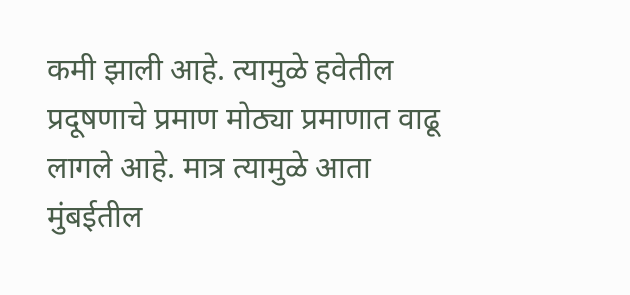कमी झाली आहे. त्यामुळे हवेतील प्रदूषणाचे प्रमाण मोठ्या प्रमाणात वाढू लागले आहे. मात्र त्यामुळे आता मुंबईतील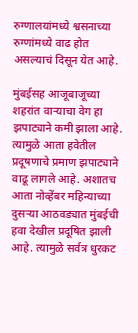रुग्णालयांमध्ये श्वसनाच्या रुग्णांमध्ये वाढ होत असल्याचं दिसून येत आहे.

मुंबईसह आजूबाजूच्या शहरांत वाऱ्याचा वेग हा झपाट्याने कमी झाला आहे. त्यामुळे आता हवेतील प्रदूषणाचे प्रमाण झपाट्याने वाढू लागले आहे. अशातच आता नोव्हेंबर महिन्याच्या दुसऱ्या आठवड्यात मुंबईची हवा देखील प्रदूषित झाली आहे. त्यामुळे सर्वत्र धुरकट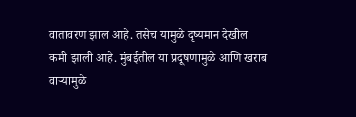वातावरण झाल आहे. तसेच यामुळे दृष्यमान देखील कमी झाली आहे. मुंबईतील या प्रदूषणामुळे आणि खराब वाऱ्यामुळे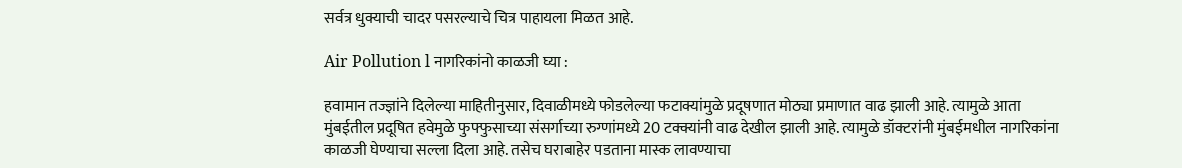सर्वत्र धुक्याची चादर पसरल्याचे चित्र पाहायला मिळत आहे.

Air Pollution l नागरिकांनो काळजी घ्या :

हवामान तज्ज्ञांने दिलेल्या माहितीनुसार, दिवाळीमध्ये फोडलेल्या फटाक्यांमुळे प्रदूषणात मोठ्या प्रमाणात वाढ झाली आहे. त्यामुळे आता मुंबईतील प्रदूषित हवेमुळे फुफ्फुसाच्या संसर्गाच्या रुग्णांमध्ये 20 टक्क्यांनी वाढ देखील झाली आहे. त्यामुळे डॉक्टरांनी मुंबईमधील नागरिकांना काळजी घेण्याचा सल्ला दिला आहे. तसेच घराबाहेर पडताना मास्क लावण्याचा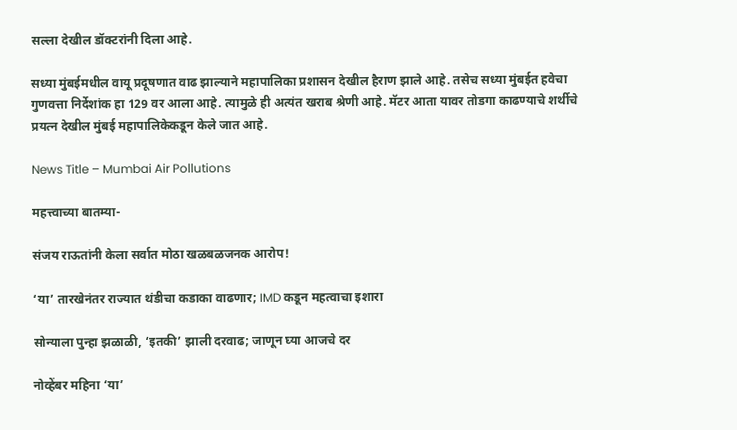सल्ला देखील डॉक्टरांनी दिला आहे.

सध्या मुंबईमधील वायू प्रदूषणात वाढ झाल्याने महापालिका प्रशासन देखील हैराण झाले आहे. तसेच सध्या मुंबईत हवेचा गुणवत्ता निर्देशांक हा 129 वर आला आहे. त्यामुळे ही अत्यंत खराब श्रेणी आहे. मॅटर आता यावर तोडगा काढण्याचे शर्थीचे प्रयत्न देखील मुंबई महापालिकेकडून केले जात आहे.

News Title – Mumbai Air Pollutions

महत्त्वाच्या बातम्या-

संजय राऊतांनी केला सर्वात मोठा खळबळजनक आरोप!

‘या’ तारखेनंतर राज्यात थंडीचा कडाका वाढणार; IMD कडून महत्वाचा इशारा

सोन्याला पुन्हा झळाळी, ‘इतकी’ झाली दरवाढ; जाणून घ्या आजचे दर

नोव्हेंबर महिना ‘या’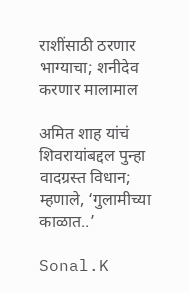राशींसाठी ठरणार भाग्याचा; शनीदेव करणार मालामाल

अमित शाह यांचं शिवरायांबद्दल पुन्हा वादग्रस्त विधान; म्हणाले, ‘गुलामीच्या काळात..’

Sonal.K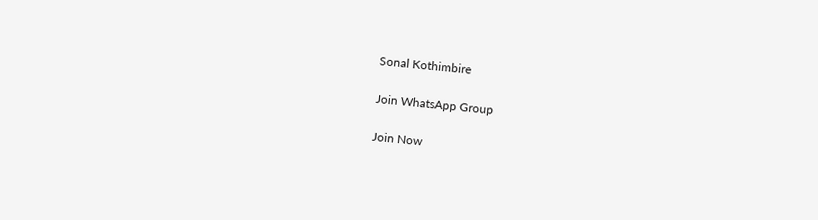Sonal Kothimbire

Join WhatsApp Group

Join Now